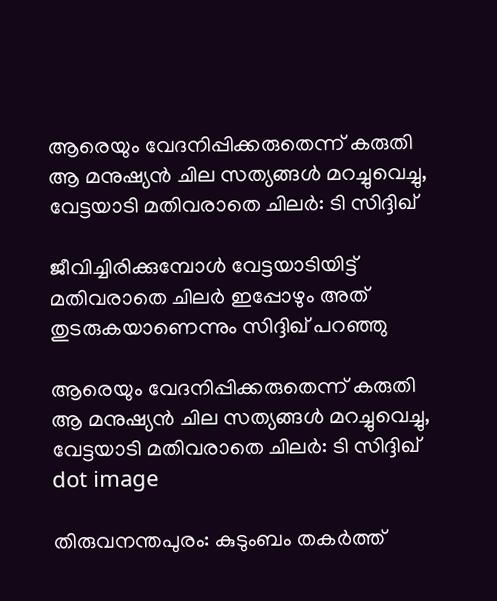ആരെയും വേദനിപ്പിക്കരുതെന്ന് കരുതി ആ മനുഷ്യൻ ചില സത്യങ്ങൾ മറച്ചുവെച്ചു, വേട്ടയാടി മതിവരാതെ ചിലർ: ടി സിദ്ദിഖ്

ജീവിച്ചിരിക്കുമ്പോള്‍ വേട്ടയാടിയിട്ട് മതിവരാതെ ചിലര്‍ ഇപ്പോഴും അത് തുടരുകയാണെന്നും സിദ്ദിഖ് പറഞ്ഞു

ആരെയും വേദനിപ്പിക്കരുതെന്ന് കരുതി ആ മനുഷ്യൻ ചില സത്യങ്ങൾ മറച്ചുവെച്ചു, വേട്ടയാടി മതിവരാതെ ചിലർ: ടി സിദ്ദിഖ്
dot image

തിരുവനന്തപുരം: കുടുംബം തകര്‍ത്ത്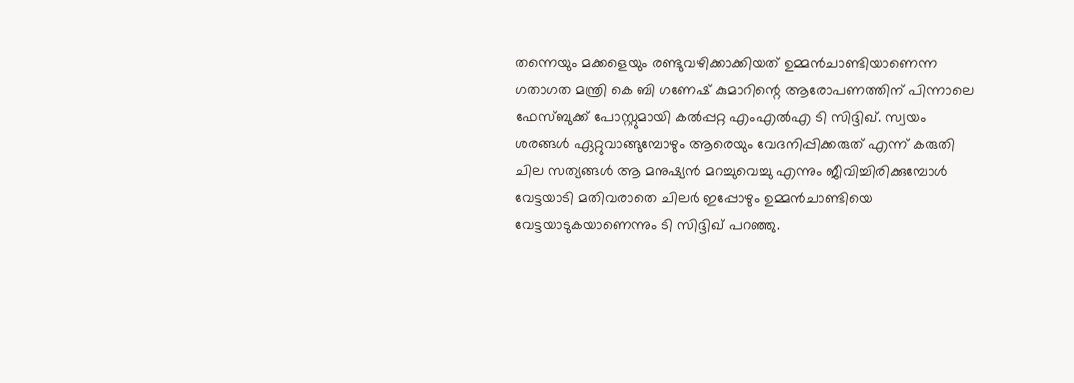തന്നെയും മക്കളെയും രണ്ടുവഴിക്കാക്കിയത് ഉമ്മന്‍ചാണ്ടിയാണെന്ന ഗതാഗത മന്ത്രി കെ ബി ഗണേഷ് കുമാറിന്റെ ആരോപണത്തിന് പിന്നാലെ ഫേസ്ബുക്ക് പോസ്റ്റുമായി കല്‍പ്പറ്റ എംഎല്‍എ ടി സിദ്ദിഖ്. സ്വയം ശരങ്ങള്‍ ഏറ്റുവാങ്ങുമ്പോഴും ആരെയും വേദനിപ്പിക്കരുത് എന്ന് കരുതി ചില സത്യങ്ങള്‍ ആ മനുഷ്യന്‍ മറച്ചുവെച്ചു എന്നും ജീവിച്ചിരിക്കുമ്പോള്‍ വേട്ടയാടി മതിവരാതെ ചിലര്‍ ഇപ്പോഴും ഉമ്മന്‍ചാണ്ടിയെ വേട്ടയാടുകയാണെന്നും ടി സിദ്ദിഖ് പറഞ്ഞു.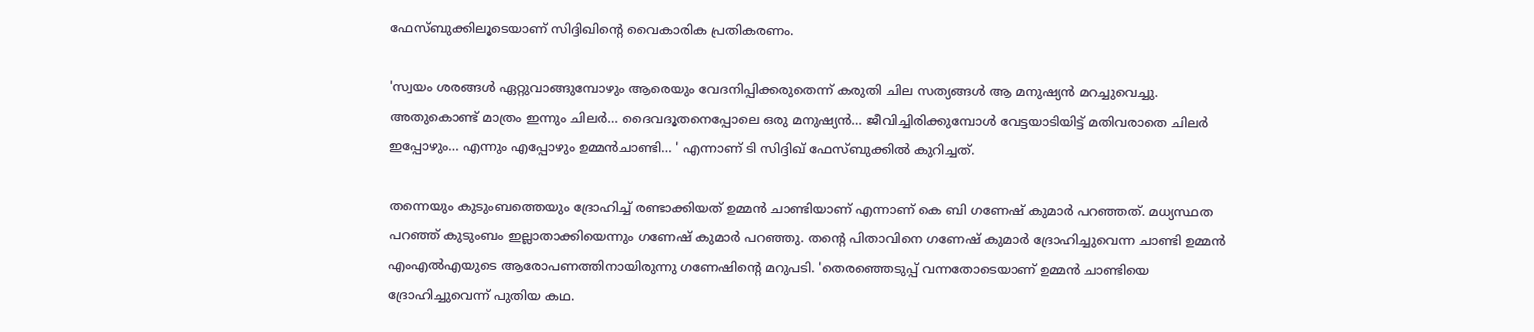ഫേസ്ബുക്കിലൂടെയാണ് സിദ്ദിഖിന്റെ വൈകാരിക പ്രതികരണം.

'സ്വയം ശരങ്ങള്‍ ഏറ്റുവാങ്ങുമ്പോഴും ആരെയും വേദനിപ്പിക്കരുതെന്ന് കരുതി ചില സത്യങ്ങള്‍ ആ മനുഷ്യന്‍ മറച്ചുവെച്ചു. അതുകൊണ്ട് മാത്രം ഇന്നും ചിലര്‍… ദൈവദൂതനെപ്പോലെ ഒരു മനുഷ്യന്‍… ജീവിച്ചിരിക്കുമ്പോള്‍ വേട്ടയാടിയിട്ട് മതിവരാതെ ചിലര്‍ ഇപ്പോഴും… എന്നും എപ്പോഴും ഉമ്മന്‍ചാണ്ടി… ' എന്നാണ് ടി സിദ്ദിഖ് ഫേസ്ബുക്കില്‍ കുറിച്ചത്.

തന്നെയും കുടുംബത്തെയും ദ്രോഹിച്ച് രണ്ടാക്കിയത് ഉമ്മന്‍ ചാണ്ടിയാണ് എന്നാണ് കെ ബി ഗണേഷ് കുമാര്‍ പറഞ്ഞത്. മധ്യസ്ഥത പറഞ്ഞ് കുടുംബം ഇല്ലാതാക്കിയെന്നും ഗണേഷ് കുമാര്‍ പറഞ്ഞു. തന്റെ പിതാവിനെ ഗണേഷ് കുമാര്‍ ദ്രോഹിച്ചുവെന്ന ചാണ്ടി ഉമ്മന്‍ എംഎല്‍എയുടെ ആരോപണത്തിനായിരുന്നു ഗണേഷിന്റെ മറുപടി. 'തെരഞ്ഞെടുപ്പ് വന്നതോടെയാണ് ഉമ്മന്‍ ചാണ്ടിയെ ദ്രോഹിച്ചുവെന്ന് പുതിയ കഥ.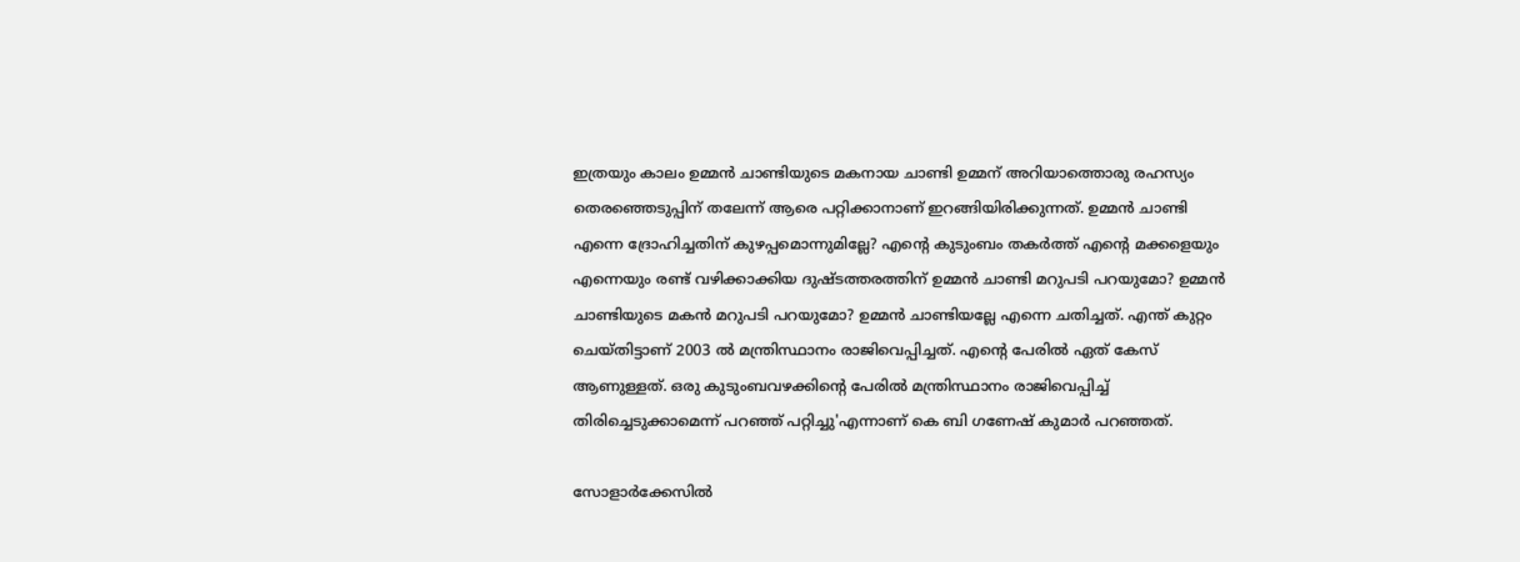ഇത്രയും കാലം ഉമ്മന്‍ ചാണ്ടിയുടെ മകനായ ചാണ്ടി ഉമ്മന് അറിയാത്തൊരു രഹസ്യം തെരഞ്ഞെടുപ്പിന് തലേന്ന് ആരെ പറ്റിക്കാനാണ് ഇറങ്ങിയിരിക്കുന്നത്. ഉമ്മന്‍ ചാണ്ടി എന്നെ ദ്രോഹിച്ചതിന് കുഴപ്പമൊന്നുമില്ലേ? എന്റെ കുടുംബം തകര്‍ത്ത് എന്റെ മക്കളെയും എന്നെയും രണ്ട് വഴിക്കാക്കിയ ദുഷ്ടത്തരത്തിന് ഉമ്മന്‍ ചാണ്ടി മറുപടി പറയുമോ? ഉമ്മന്‍ ചാണ്ടിയുടെ മകന്‍ മറുപടി പറയുമോ? ഉമ്മന്‍ ചാണ്ടിയല്ലേ എന്നെ ചതിച്ചത്. എന്ത് കുറ്റം ചെയ്തിട്ടാണ് 2003 ല്‍ മന്ത്രിസ്ഥാനം രാജിവെപ്പിച്ചത്. എന്റെ പേരില്‍ ഏത് കേസ് ആണുള്ളത്. ഒരു കുടുംബവഴക്കിന്റെ പേരില്‍ മന്ത്രിസ്ഥാനം രാജിവെപ്പിച്ച് തിരിച്ചെടുക്കാമെന്ന് പറഞ്ഞ് പറ്റിച്ചു'എന്നാണ് കെ ബി ഗണേഷ് കുമാര്‍ പറഞ്ഞത്.

സോളാര്‍ക്കേസില്‍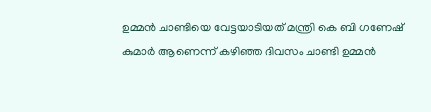ഉമ്മന്‍ ചാണ്ടിയെ വേട്ടയാടിയത് മന്ത്രി കെ ബി ഗണേഷ് കുമാര്‍ ആണെന്ന് കഴിഞ്ഞ ദിവസം ചാണ്ടി ഉമ്മന്‍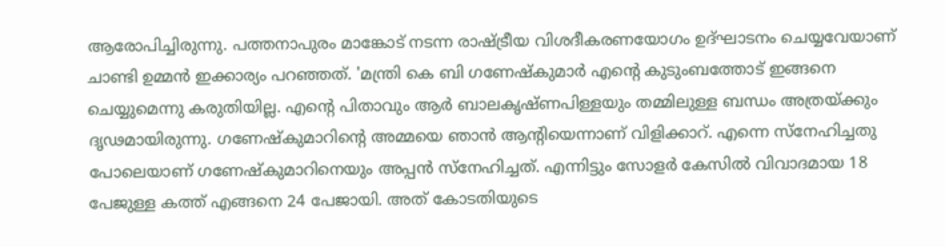ആരോപിച്ചിരുന്നു. പത്തനാപുരം മാങ്കോട് നടന്ന രാഷ്ട്രീയ വിശദീകരണയോഗം ഉദ്ഘാടനം ചെയ്യവേയാണ് ചാണ്ടി ഉമ്മൻ ഇക്കാര്യം പറഞ്ഞത്. 'മന്ത്രി കെ ബി ഗണേഷ്‌കുമാര്‍ എന്റെ കുടുംബത്തോട് ഇങ്ങനെ ചെയ്യുമെന്നു കരുതിയില്ല. എന്റെ പിതാവും ആര്‍ ബാലകൃഷ്ണപിള്ളയും തമ്മിലുള്ള ബന്ധം അത്രയ്ക്കും ദൃഢമായിരുന്നു. ഗണേഷ്‌കുമാറിന്റെ അമ്മയെ ഞാന്‍ ആന്റിയെന്നാണ് വിളിക്കാറ്. എന്നെ സ്‌നേഹിച്ചതു പോലെയാണ് ഗണേഷ്‌കുമാറിനെയും അപ്പന്‍ സ്‌നേഹിച്ചത്. എന്നിട്ടും സോളര്‍ കേസില്‍ വിവാദമായ 18 പേജുള്ള കത്ത് എങ്ങനെ 24 പേജായി. അത് കോടതിയുടെ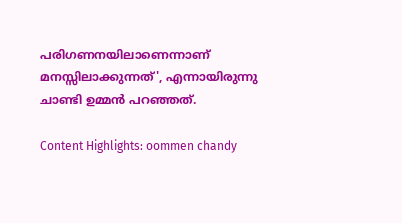പരിഗണനയിലാണെന്നാണ് മനസ്സിലാക്കുന്നത്', എന്നായിരുന്നു ചാണ്ടി ഉമ്മന്‍ പറഞ്ഞത്.

Content Highlights: oommen chandy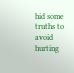hid some truths to avoid hurting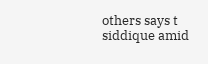others says t siddique amid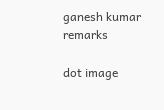ganesh kumar remarks

dot image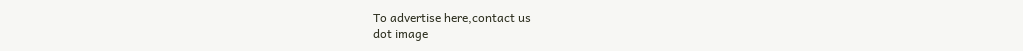To advertise here,contact us
dot image